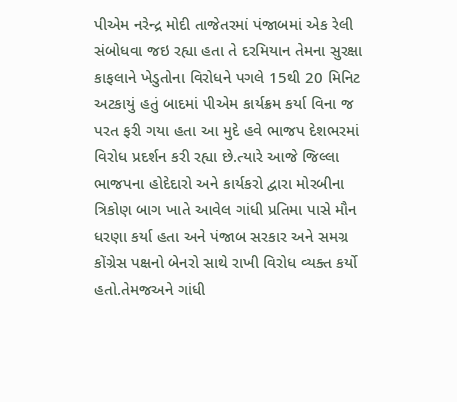પીએમ નરેન્દ્ર મોદી તાજેતરમાં પંજાબમાં એક રેલી સંબોધવા જઇ રહ્યા હતા તે દરમિયાન તેમના સુરક્ષા કાફલાને ખેડુતોના વિરોધને પગલે 15થી 20 મિનિટ અટકાયું હતું બાદમાં પીએમ કાર્યક્રમ કર્યા વિના જ પરત ફરી ગયા હતા આ મુદે હવે ભાજપ દેશભરમાં વિરોધ પ્રદર્શન કરી રહ્યા છે.ત્યારે આજે જિલ્લા ભાજપના હોદેદારો અને કાર્યકરો દ્વારા મોરબીના ત્રિકોણ બાગ ખાતે આવેલ ગાંધી પ્રતિમા પાસે મૌન ધરણા કર્યા હતા અને પંજાબ સરકાર અને સમગ્ર કોંગ્રેસ પક્ષનો બેનરો સાથે રાખી વિરોધ વ્યક્ત કર્યો હતો.તેમજઅને ગાંધી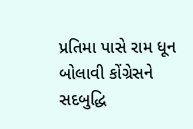પ્રતિમા પાસે રામ ધૂન બોલાવી કોંગ્રેસને સદબુદ્ધિ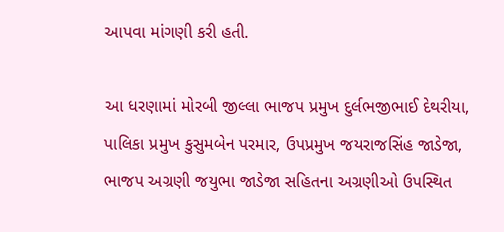આપવા માંગણી કરી હતી.

આ ધરણામાં મોરબી જીલ્લા ભાજપ પ્રમુખ દુર્લભજીભાઈ દેથરીયા, પાલિકા પ્રમુખ કુસુમબેન પરમાર, ઉપપ્રમુખ જયરાજસિંહ જાડેજા, ભાજપ અગ્રણી જયુભા જાડેજા સહિતના અગ્રણીઓ ઉપસ્થિત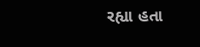રહ્યા હતા